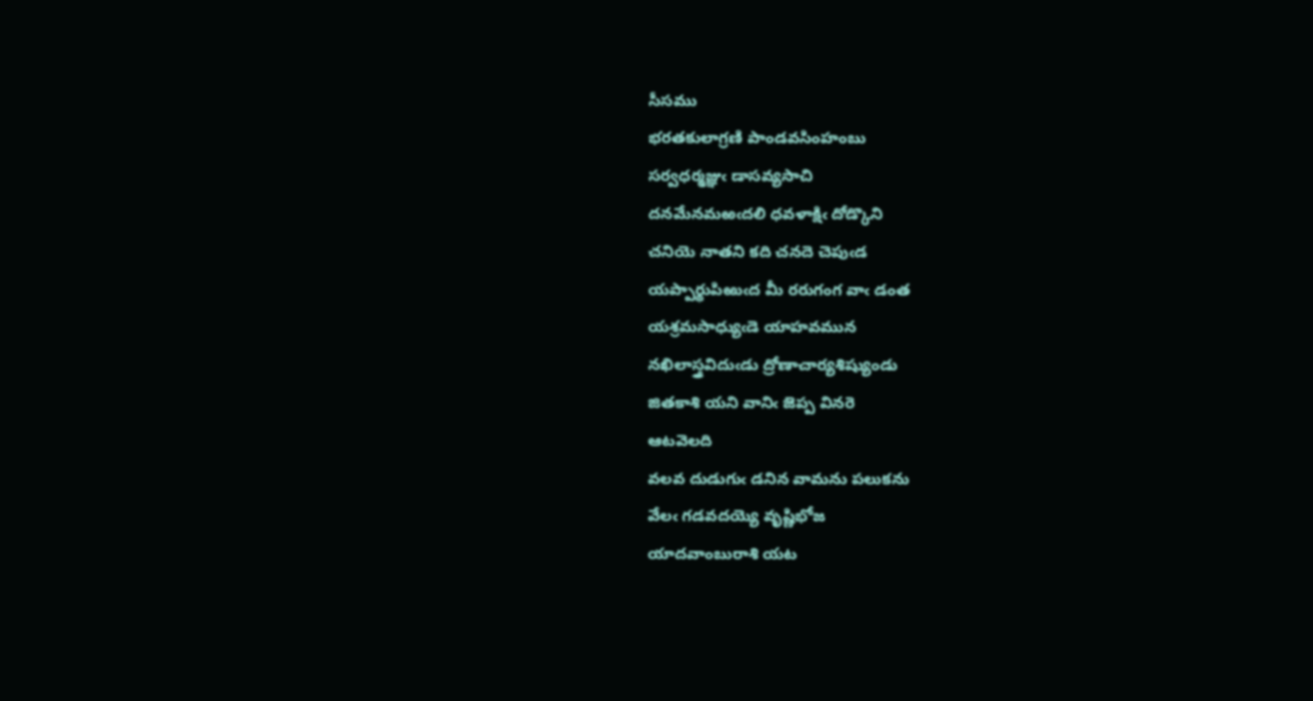సీసము
భరతకులాగ్రణి పాండవసింహంబు
సర్వధర్మజ్ఞుఁ డాసవ్యసాచి
దనమేనమఱఁదలి ధవళాక్షిఁ దోడ్కొని
చనియె నాతని కది చనదె చెపుఁడ
యప్పార్థుపిఱుఁద మీ రరుగంగ వాఁ డంత
యశ్రమసాధ్యుఁడె యాహవమున
నఖిలాస్త్రవిదుఁడు ద్రోణాచార్యశిష్యుండు
జితకాశి యని వానిఁ జెప్ప వినరె
ఆటవెలది
వలవ దుడుగుఁ డనిన వామను పలుకను
వేలఁ గడవదయ్యె వృష్ణిభోజ
యాదవాంబురాశి యట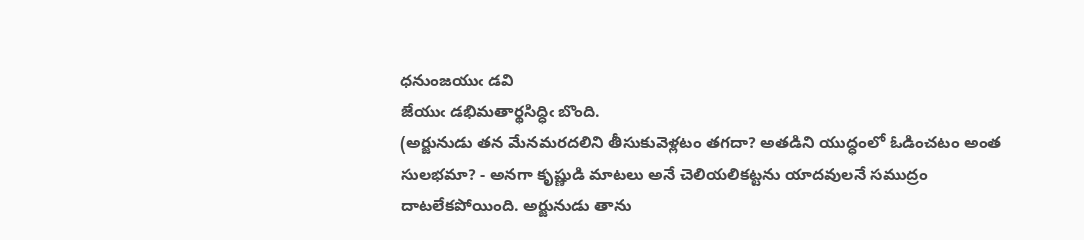ధనుంజయుఁ డవి
జేయుఁ డభిమతార్థసిద్ధిఁ బొంది.
(అర్జునుడు తన మేనమరదలిని తీసుకువెళ్లటం తగదా? అతడిని యుద్ధంలో ఓడించటం అంత సులభమా? - అనగా కృష్ణుడి మాటలు అనే చెలియలికట్టను యాదవులనే సముద్రం దాటలేకపోయింది. అర్జునుడు తాను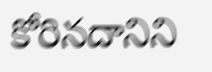కోరినదానిని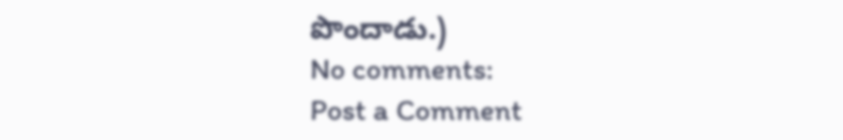పొందాడు.)
No comments:
Post a Comment